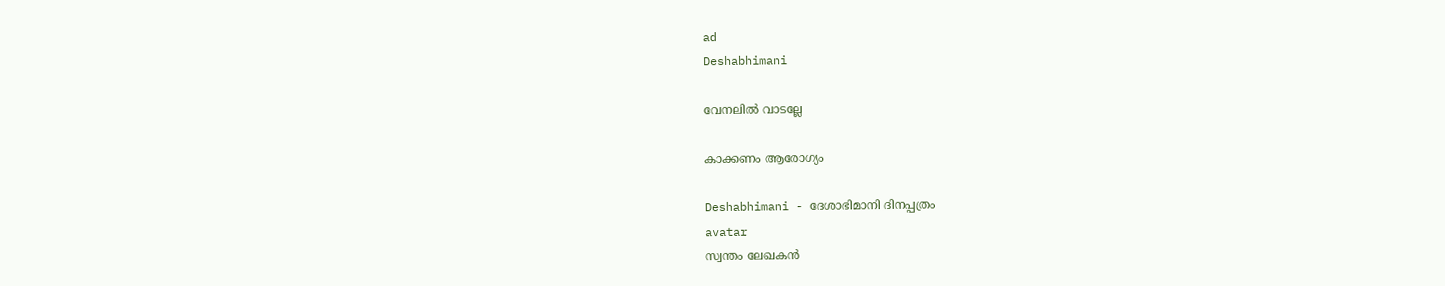ad
Deshabhimani

വേനലിൽ വാടല്ലേ

കാക്കണം ആരോഗ്യം

Deshabhimani - ദേശാഭിമാനി ദിനപ്പത്രം
avatar
സ്വന്തം ലേഖകൻ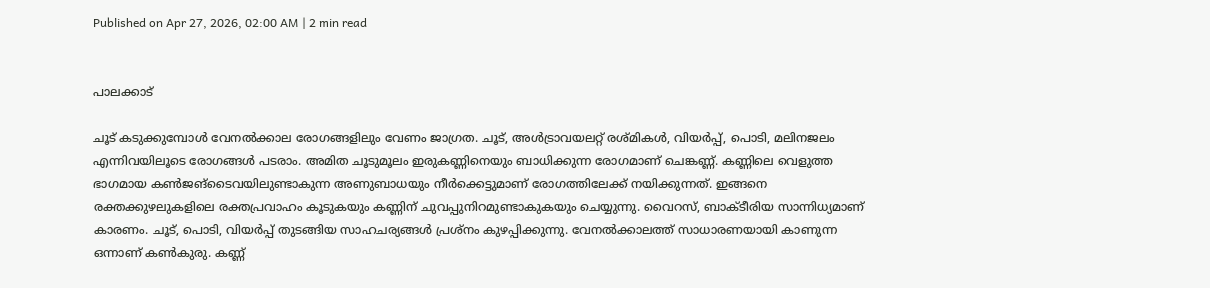Published on Apr 27, 2026, 02:00 AM | 2 min read


പാലക്കാട്‌

ചൂട്‌ കടുക്കുമ്പോൾ വേനൽക്കാല രോഗങ്ങളിലും വേണം ജാഗ്രത. ച‍ൂട്‌, അൾട്രാവയലറ്റ്‌ രശ്‌മികൾ, വിയർപ്പ്‌, പൊടി, മലിനജലം എന്നിവയിലൂടെ രോഗങ്ങൾ പടരാം. അമിത ചൂടുമൂലം ഇരുകണ്ണിനെയും ബാധിക്കുന്ന രോഗമാണ്‌ ചെങ്കണ്ണ്‌. കണ്ണിലെ വെളുത്ത ഭാഗമായ കൺജങ്‌ടൈവയിലുണ്ടാകുന്ന അണുബാധയും നീർക്കെട്ടുമാണ് രോഗത്തിലേക്ക്‌ നയിക്കുന്നത്‌. ഇങ്ങനെ രക്തക്കുഴലുകളിലെ രക്തപ്രവാഹം കൂടുകയും കണ്ണിന് ചുവപ്പുനിറമുണ്ടാകുകയും ചെയ്യുന്നു. വൈറസ്‌, ബാക്ടീരിയ സാന്നിധ്യമാണ്‌ കാരണം. ചൂട്‌, പൊടി, വിയർപ്പ്‌ തുടങ്ങിയ സാഹചര്യങ്ങൾ പ്രശ്‌നം കുഴപ്പിക്കുന്നു. വേനൽക്കാലത്ത്‌ സാധാരണയായി കാണുന്ന ഒന്നാണ്‌ കൺകുരു. കണ്ണ്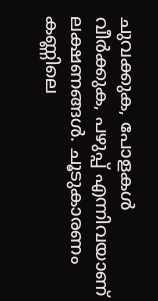ചുവക്കുക, പോളകൾ വീർക്കുക, പഴുപ്പ് എന്നിവയാണ് ലക്ഷണങ്ങൾ. ചൂടുകാരണം കണ്ണിലെ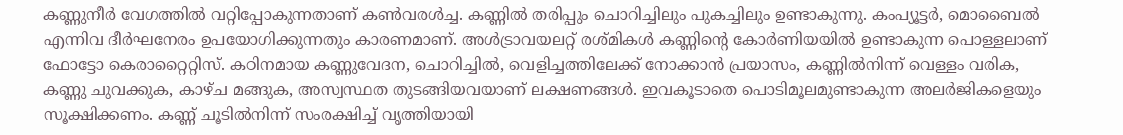കണ്ണുനീർ വേഗത്തിൽ വറ്റിപ്പോകുന്നതാണ്‌ കൺവരൾച്ച. കണ്ണിൽ തരിപ്പും ചൊറിച്ചിലും പുകച്ചിലും ഉണ്ടാകുന്നു. കംപ്യൂട്ടർ, മൊബൈൽ എന്നിവ ദീർഘനേരം ഉപയോഗിക്കുന്നതും കാരണമാണ്‌. അൾട്രാവയലറ്റ്‌ രശ്മികൾ കണ്ണിന്റെ കോർണിയയിൽ ഉണ്ടാകുന്ന പൊള്ളലാണ്‌ ഫോട്ടോ കെരാറ്റൈറ്റിസ്. കഠിനമായ കണ്ണുവേദന, ചൊറിച്ചിൽ, വെളിച്ചത്തിലേക്ക് നോക്കാൻ പ്രയാസം, കണ്ണിൽനിന്ന്‌ വെള്ളം വരിക, കണ്ണു ചുവക്കുക, കാഴ്ച മങ്ങുക, അസ്വസ്ഥത തുടങ്ങിയവയാണ്‌ ലക്ഷണങ്ങൾ. ഇവകൂടാതെ പൊടിമൂലമുണ്ടാകുന്ന അലർജികളെയും സൂക്ഷിക്കണം. കണ്ണ്‌ ചൂടിൽനിന്ന്‌ സംരക്ഷിച്ച്‌ വൃത്തിയായി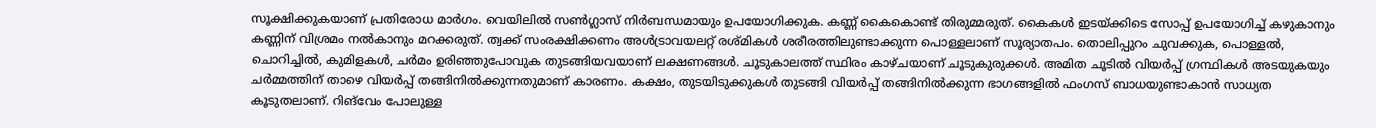സൂക്ഷിക്കുകയാണ്‌ പ്രതിരോധ മാർഗം. വെയിലിൽ സൺഗ്ലാസ്‌ നിർബന്ധമായും ഉപയോഗിക്കുക. കണ്ണ് കൈകൊണ്ട് തിരുമ്മരുത്. കൈകൾ ഇടയ്ക്കിടെ സോപ്പ്‌ ഉപയോഗിച്ച്‌ കഴുകാനും കണ്ണിന്‌ വിശ്രമം നൽകാനും മറക്കരുത്‌. ത്വക്ക്‌ സംരക്ഷിക്കണം അൾട്രാവയലറ്റ് രശ്മികൾ ശരീരത്തിലുണ്ടാക്കുന്ന പൊള്ളലാണ്‌ സൂര്യാതപം. തൊലിപ്പുറം ചുവക്കുക, പൊള്ളൽ, ചൊറിച്ചിൽ, കുമിളകൾ, ചർമം ഉരിഞ്ഞുപോവുക തുടങ്ങിയവയാണ്‌ ലക്ഷണങ്ങൾ. ചൂടുകാലത്ത്‌ സ്ഥിരം കാഴ്‌ചയാണ്‌ ചൂടുകുരുക്കൾ. അമിത ചൂടിൽ വിയർപ്പ് ഗ്രന്ഥികൾ അടയുകയും ചർമ്മത്തിന് താഴെ വിയർപ്പ് തങ്ങിനിൽക്കുന്നതുമാണ്‌ കാരണം. കക്ഷം, തുടയിടുക്കുകൾ തുടങ്ങി വിയർപ്പ് തങ്ങിനിൽക്കുന്ന ഭാഗങ്ങളിൽ ഫംഗസ് ബാധയുണ്ടാകാൻ സാധ്യത കൂടുതലാണ്. റിങ്‌വേം പോലുള്ള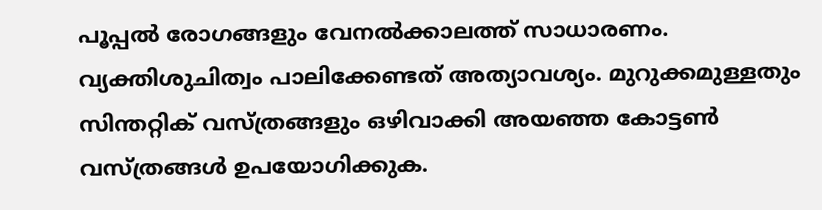പൂപ്പൽ രോഗങ്ങളും വേനൽക്കാലത്ത് സാധാരണം. വ്യക്തിശുചിത്വം പാലിക്കേണ്ടത്‌ അത്യാവശ്യം. മുറുക്കമുള്ളതും സിന്തറ്റിക് വസ്ത്രങ്ങളും ഒഴിവാക്കി അയഞ്ഞ കോട്ടൺ വസ്‌ത്രങ്ങൾ ഉപയോഗിക്കുക.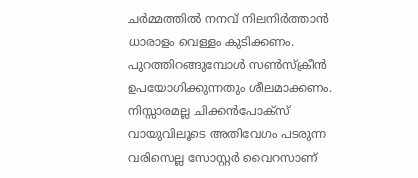ചർമ്മത്തിൽ നനവ് നിലനിർത്താൻ ധാരാളം വെള്ളം കുടിക്കണം. പുറത്തിറങ്ങുമ്പോൾ സൺസ്ക്രീൻ ഉപയോഗിക്കുന്നതും ശീലമാക്കണം. നിസ്സാരമല്ല ചിക്കൻപോക്സ്‌ വായുവിലൂടെ അതിവേഗം പടരുന്ന വരിസെല്ല സോസ്റ്റർ വൈറസാണ്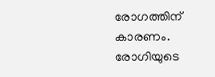രോഗത്തിന്‌ കാരണം. രോഗിയുടെ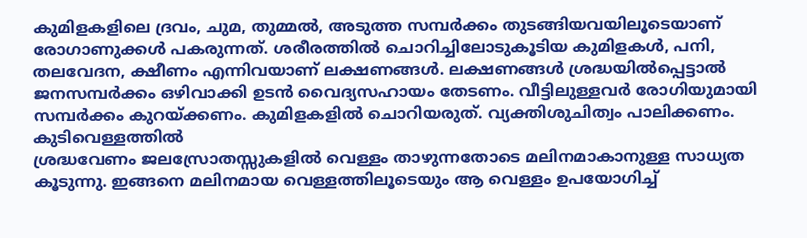കുമിളകളിലെ ദ്രവം, ചുമ, തുമ്മൽ, അടുത്ത സമ്പർക്കം തുടങ്ങിയവയിലൂടെയാണ്‌ രോഗാണുക്കൾ പകരുന്നത്‌. ശരീരത്തിൽ ചൊറിച്ചിലോടുകൂടിയ കുമിളകൾ, പനി, തലവേദന, ക്ഷീണം എന്നിവയാണ്‌ ലക്ഷണങ്ങൾ. ലക്ഷണങ്ങൾ ശ്രദ്ധയിൽപ്പെട്ടാൽ ജനസമ്പർക്കം ഒഴിവാക്കി ഉടൻ വൈദ്യസഹായം തേടണം. വീട്ടിലുള്ളവർ രോഗിയുമായി സമ്പർക്കം കുറയ്‌ക്കണം. കുമിളകളിൽ ചൊറിയരുത്. വ്യക്തിശുചിത്വം പാലിക്കണം. കുടിവെള്ളത്തിൽ
ശ്രദ്ധവേണം ജലസ്രോതസ്സുകളിൽ വെള്ളം താഴുന്നതോടെ മലിനമാകാനുള്ള സാധ്യത കൂടുന്നു. ഇങ്ങനെ മലിനമായ വെള്ളത്തിലൂടെയും ആ വെള്ളം ഉപയോഗിച്ച്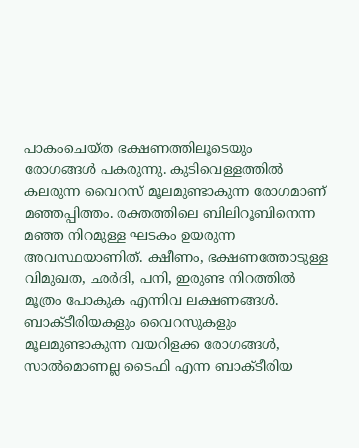പാകംചെയ്ത ഭക്ഷണത്തിലൂടെയും രോഗങ്ങൾ പകരുന്നു. കുടിവെള്ളത്തിൽ കലരുന്ന വൈറസ്‌ മൂലമുണ്ടാകുന്ന രോഗമാണ്‌ മഞ്ഞപ്പിത്തം. രക്തത്തിലെ ബിലിറൂബിനെന്ന മഞ്ഞ നിറമുള്ള ഘടകം ഉയരുന്ന അവസ്ഥയാണിത്‌. ക്ഷീണം, ഭക്ഷണത്തോടുള്ള വിമുഖത, ഛർദി, പനി, ഇരുണ്ട നിറത്തിൽ മൂത്രം പോകുക എന്നിവ ലക്ഷണങ്ങൾ. ബാക്ടീരിയകളും വൈറസുകളും മൂലമുണ്ടാകുന്ന വയറിളക്ക രോഗങ്ങൾ, സാൽമൊണല്ല ടൈഫി എന്ന ബാക്ടീരിയ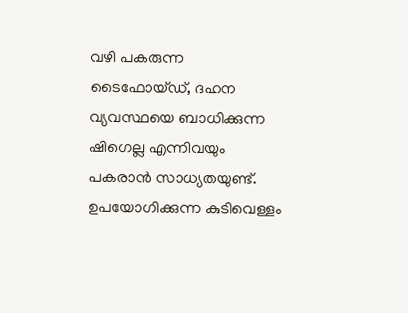വഴി പകരുന്ന ടൈഫോയ്ഡ്, ദഹന വ്യവസ്ഥയെ ബാധിക്കുന്ന ഷിഗെല്ല എന്നിവയും പകരാൻ സാധ്യതയുണ്ട്‌. ഉപയോഗിക്കുന്ന കുടിവെള്ളം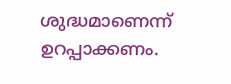ശുദ്ധമാണെന്ന്‌ ഉറപ്പാക്കണം.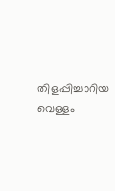തിളപ്പിച്ചാറിയ വെള്ളം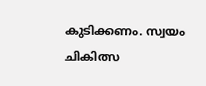കുടിക്കണം. സ്വയം ചികിത്സ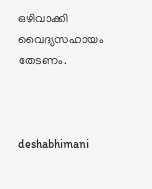ഒഴിവാക്കി വൈദ്യസഹായം തേടണം.



deshabhimani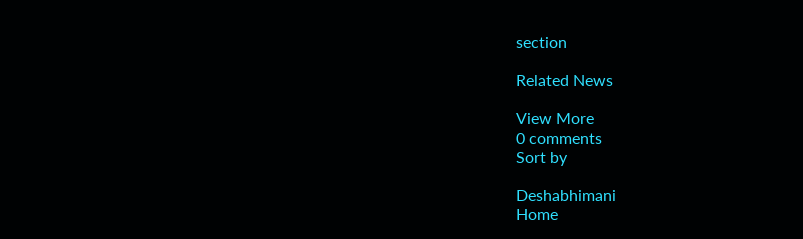section

Related News

View More
0 comments
Sort by

Deshabhimani
Home